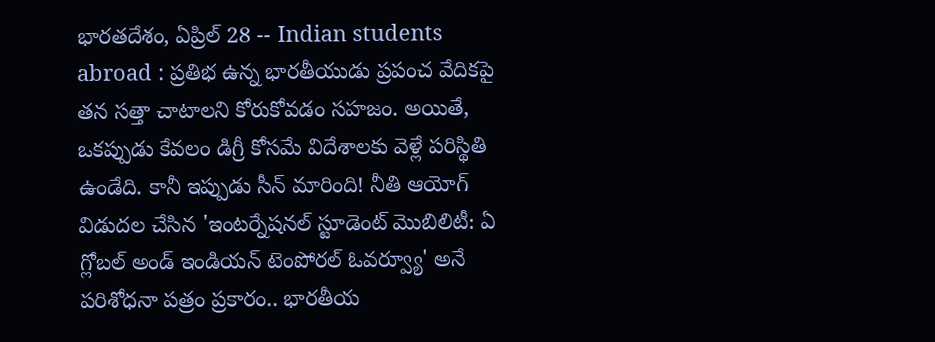భారతదేశం, ఏప్రిల్ 28 -- Indian students abroad : ప్రతిభ ఉన్న భారతీయుడు ప్రపంచ వేదికపై తన సత్తా చాటాలని కోరుకోవడం సహజం. అయితే, ఒకప్పుడు కేవలం డిగ్రీ కోసమే విదేశాలకు వెళ్లే పరిస్థితి ఉండేది. కానీ ఇప్పుడు సీన్ మారింది! నీతి ఆయోగ్ విడుదల చేసిన 'ఇంటర్నేషనల్ స్టూడెంట్ మొబిలిటీ: ఏ గ్లోబల్ అండ్ ఇండియన్ టెంపోరల్ ఓవర్వ్యూ' అనే పరిశోధనా పత్రం ప్రకారం.. భారతీయ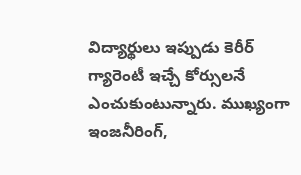విద్యార్థులు ఇప్పుడు కెరీర్ గ్యారెంటీ ఇచ్చే కోర్సులనే ఎంచుకుంటున్నారు. ముఖ్యంగా ఇంజనీరింగ్,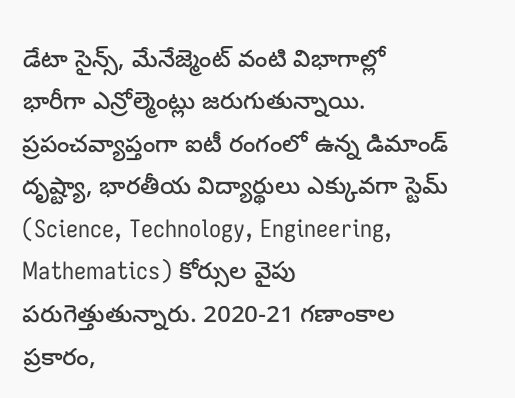డేటా సైన్స్, మేనేజ్మెంట్ వంటి విభాగాల్లో భారీగా ఎన్రోల్మెంట్లు జరుగుతున్నాయి.
ప్రపంచవ్యాప్తంగా ఐటీ రంగంలో ఉన్న డిమాండ్ దృష్ట్యా, భారతీయ విద్యార్థులు ఎక్కువగా స్టెమ్ (Science, Technology, Engineering, Mathematics) కోర్సుల వైపు పరుగెత్తుతున్నారు. 2020-21 గణాంకాల ప్రకారం,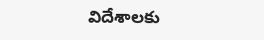విదేశాలకు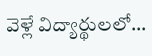వెళ్లే విద్యార్థులలో...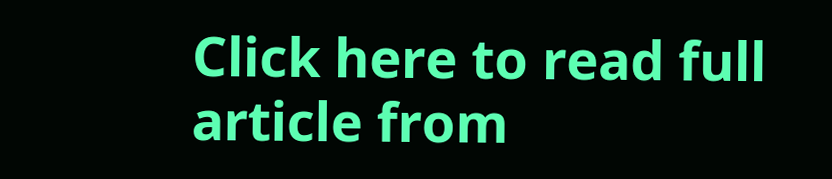Click here to read full article from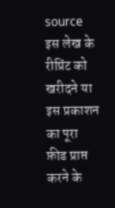source
इस लेख के रीप्रिंट को खरीदने या इस प्रकाशन का पूरा फ़ीड प्राप्त करने के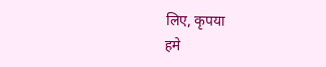लिए, कृपया
हमे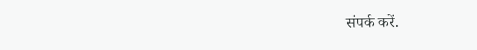संपर्क करें.